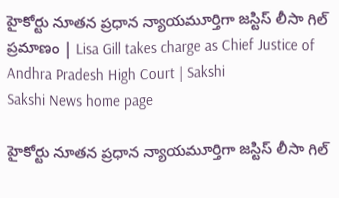హైకోర్టు నూతన ప్రధాన న్యాయమూర్తిగా జస్టిస్‌ లీసా గిల్‌ ప్రమాణం | Lisa Gill takes charge as Chief Justice of Andhra Pradesh High Court | Sakshi
Sakshi News home page

హైకోర్టు నూతన ప్రధాన న్యాయమూర్తిగా జస్టిస్‌ లీసా గిల్‌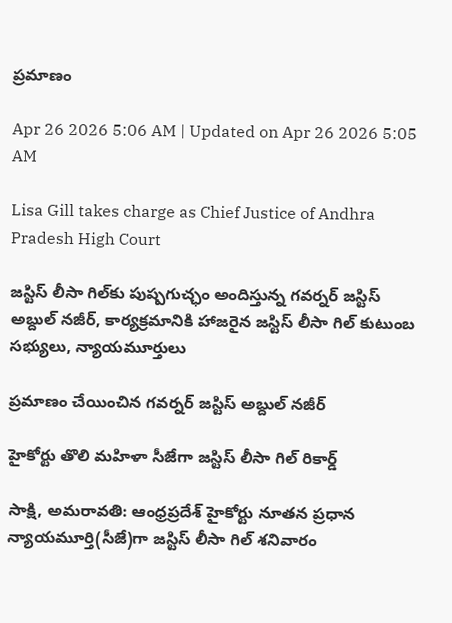ప్రమాణం

Apr 26 2026 5:06 AM | Updated on Apr 26 2026 5:05 AM

Lisa Gill takes charge as Chief Justice of Andhra Pradesh High Court

జస్టిస్‌ లీసా గిల్‌కు పుష్పగుచ్ఛం అందిస్తున్న గవర్నర్‌ జస్టిస్‌ అబ్దుల్‌ నజీర్, కార్యక్రమానికి హాజరైన జస్టిస్‌ లీసా గిల్‌ కుటుంబ సభ్యులు, న్యాయమూర్తులు

ప్రమాణం చేయించిన గవర్నర్‌ జస్టిస్‌ అబ్దుల్‌ నజీర్‌

హైకోర్టు తొలి మహిళా సీజేగా జస్టిస్‌ లీసా గిల్‌ రికార్డ్‌

సాక్షి, అమరావతి: ఆంధ్రప్రదేశ్‌ హైకోర్టు నూతన ప్రధాన న్యాయమూర్తి(సీజే)గా జస్టిస్‌ లీసా గిల్‌ శనివారం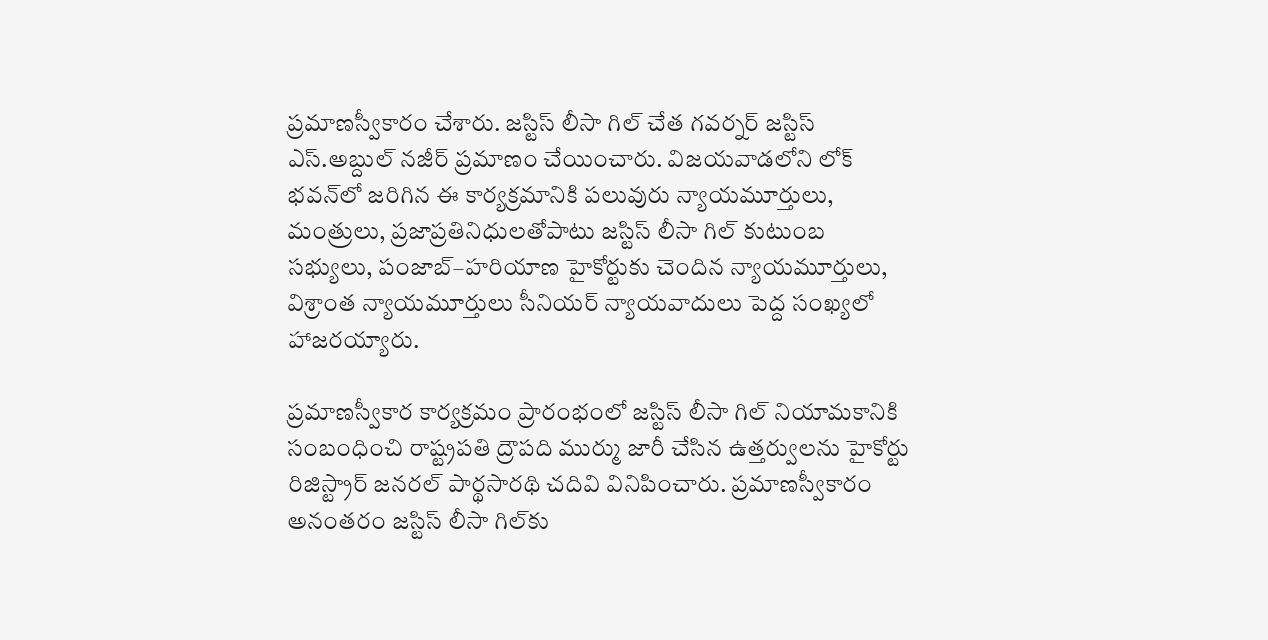ప్రమాణస్వీకారం చేశారు. జస్టిస్‌ లీసా గిల్‌ చేత గవర్నర్‌ జస్టిస్‌ ఎస్‌.అబ్దుల్‌ నజీర్‌ ప్రమాణం చేయించారు. విజయవాడలోని లోక్‌ భవన్‌లో జరిగిన ఈ కార్యక్రమానికి పలువురు న్యాయమూర్తులు, మంత్రులు, ప్రజాప్రతినిధులతోపాటు జస్టిస్‌ లీసా గిల్‌ కుటుంబ సభ్యులు, పంజాబ్‌–హరియాణ హైకోర్టుకు చెందిన న్యాయమూర్తులు, విశ్రాంత న్యాయమూర్తులు సీనియర్‌ న్యాయవాదులు పెద్ద సంఖ్యలో హాజరయ్యారు.

ప్రమాణస్వీకార కార్యక్రమం ప్రారంభంలో జస్టిస్‌ లీసా గిల్‌ నియామకానికి సంబంధించి రాష్ట్రపతి ద్రౌపది ముర్ము జారీ చేసిన ఉత్తర్వులను హైకోర్టు రిజిస్ట్రార్‌ జనరల్‌ పార్థసారథి చదివి వినిపించారు. ప్రమాణస్వీకారం అనంతరం జస్టిస్‌ లీసా గిల్‌కు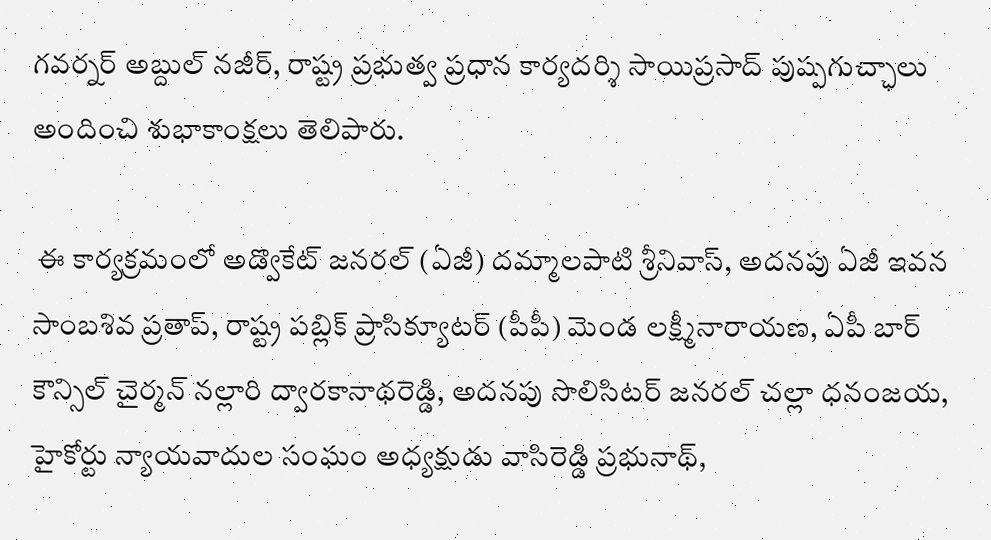గవర్నర్‌ అబ్దుల్‌ నజీర్, రాష్ట్ర ప్రభుత్వ ప్రధాన కార్యదర్శి సాయిప్రసాద్‌ పుష్పగుచ్ఛాలు అందించి శుభాకాంక్షలు తెలిపారు.

 ఈ కార్యక్రమంలో అడ్వొకేట్‌ జనరల్‌ (ఏజీ) దమ్మాలపాటి శ్రీనివాస్, అదనపు ఏజీ ఇవన సాంబశివ ప్రతాప్, రాష్ట్ర పబ్లిక్‌ ప్రాసిక్యూటర్‌ (పీపీ) మెండ లక్ష్మీనారాయణ, ఏపీ బార్‌ కౌన్సిల్‌ చైర్మన్‌ నల్లారి ద్వారకానాథరెడ్డి, అదనపు సొలిసిటర్‌ జనరల్‌ చల్లా ధనంజయ, హైకోర్టు న్యాయవాదుల సంఘం అధ్యక్షుడు వాసిరెడ్డి ప్రభునాథ్,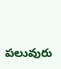పలువురు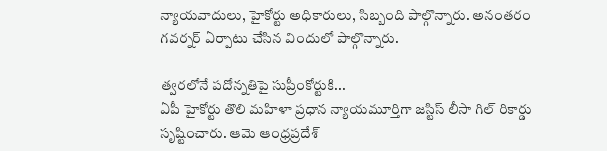న్యాయవాదులు, హైకోర్టు అధికారులు, సిబ్బంది పాల్గొన్నారు. అనంతరం గవర్నర్‌ ఏర్పాటు చేసిన విందులో పాల్గొన్నారు.

త్వరలోనే పదోన్నతిపై సుప్రీంకోర్టుకి...
ఏపీ హైకోర్టు తొలి మహిళా ప్రధాన న్యాయమూర్తిగా జస్టిస్‌ లీసా గిల్‌ రికార్డు సృష్టించారు. ఆమె ఆంధ్రప్రదేశ్‌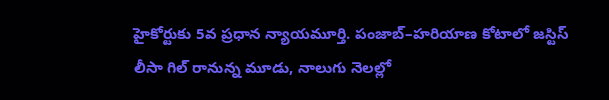హైకోర్టుకు 5వ ప్రధాన న్యాయమూర్తి. పంజాబ్‌–హరియాణ కోటాలో జస్టిస్‌ లీసా గిల్‌ రానున్న మూడు, నాలుగు నెలల్లో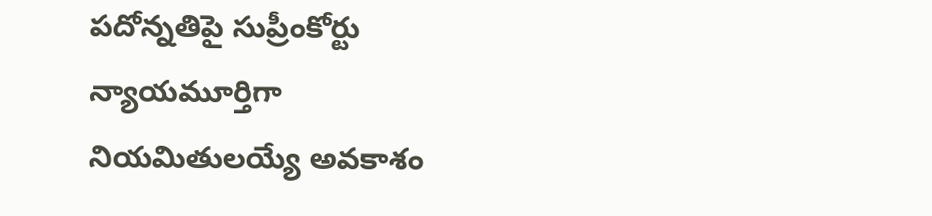పదోన్నతిపై సుప్రీంకోర్టు న్యాయమూర్తిగా నియమితులయ్యే అవకాశం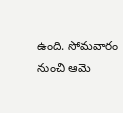ఉంది. సోమవారం నుంచి ఆమె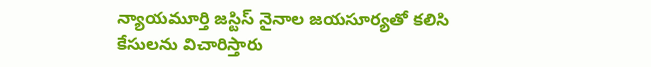న్యాయమూర్తి జస్టిస్‌ నైనాల జయసూర్యతో కలిసి కేసులను విచారిస్తారు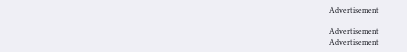Advertisement

Advertisement
Advertisement